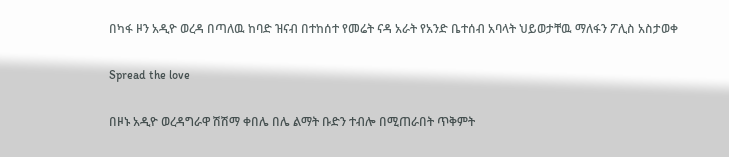በካፋ ዞን አዲዮ ወረዳ በጣለዉ ከባድ ዝናብ በተከሰተ የመሬት ናዳ አራት የአንድ ቤተሰብ አባላት ህይወታቸዉ ማለፋን ፖሊስ አስታወቀ

Spread the love

በዞኑ አዲዮ ወረዳግራዋ ሽሽማ ቀበሌ በሌ ልማት ቡድን ተብሎ በሚጠራበት ጥቅምት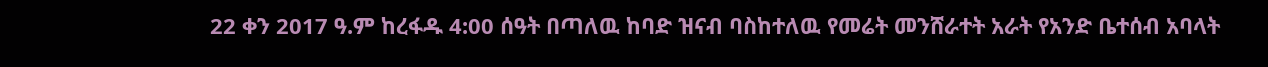22 ቀን 2017 ዓ.ም ከረፋዱ 4:00 ሰዓት በጣለዉ ከባድ ዝናብ ባስከተለዉ የመሬት መንሸራተት አራት የአንድ ቤተሰብ አባላት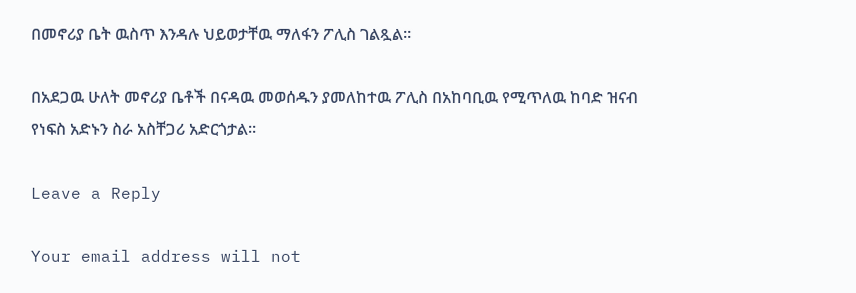በመኖሪያ ቤት ዉስጥ እንዳሉ ህይወታቸዉ ማለፋን ፖሊስ ገልጿል።

በአደጋዉ ሁለት መኖሪያ ቤቶች በናዳዉ መወሰዱን ያመለከተዉ ፖሊስ በአከባቢዉ የሚጥለዉ ከባድ ዝናብ የነፍስ አድኑን ስራ አስቸጋሪ አድርጎታል።

Leave a Reply

Your email address will not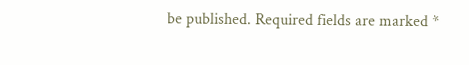be published. Required fields are marked *